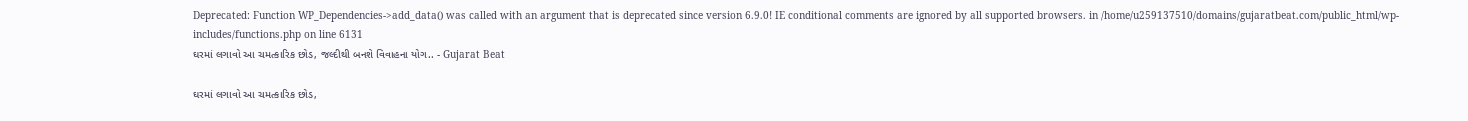Deprecated: Function WP_Dependencies->add_data() was called with an argument that is deprecated since version 6.9.0! IE conditional comments are ignored by all supported browsers. in /home/u259137510/domains/gujaratbeat.com/public_html/wp-includes/functions.php on line 6131
ઘરમાં લગાવો આ ચમત્કારિક છોડ, જલ્દીથી બનશે વિવાહના યોગ.. - Gujarat Beat

ઘરમાં લગાવો આ ચમત્કારિક છોડ,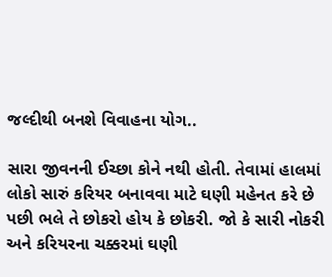જલ્દીથી બનશે વિવાહના યોગ..

સારા જીવનની ઈચ્છા કોને નથી હોતી. તેવામાં હાલમાં લોકો સારું કરિયર બનાવવા માટે ઘણી મહેનત કરે છે પછી ભલે તે છોકરો હોય કે છોકરી. જો કે સારી નોકરી અને કરિયરના ચક્કરમાં ઘણી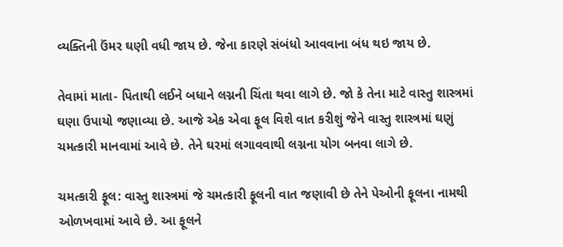વ્યક્તિની ઉંમર ઘણી વધી જાય છે. જેના કારણે સંબંધો આવવાના બંધ થઇ જાય છે.

તેવામાં માતા- પિતાથી લઈને બધાને લગ્નની ચિંતા થવા લાગે છે. જો કે તેના માટે વાસ્તુ શાસ્ત્રમાં ઘણા ઉપાયો જણાવ્યા છે. આજે એક એવા ફૂલ વિશે વાત કરીશું જેને વાસ્તુ શાસ્ત્રમાં ઘણું ચમત્કારી માનવામાં આવે છે. તેને ઘરમાં લગાવવાથી લગ્નના યોગ બનવા લાગે છે.

ચમત્કારી ફૂલ: વાસ્તુ શાસ્ત્રમાં જે ચમત્કારી ફૂલની વાત જણાવી છે તેને પેઓની ફૂલના નામથી ઓળખવામાં આવે છે. આ ફૂલને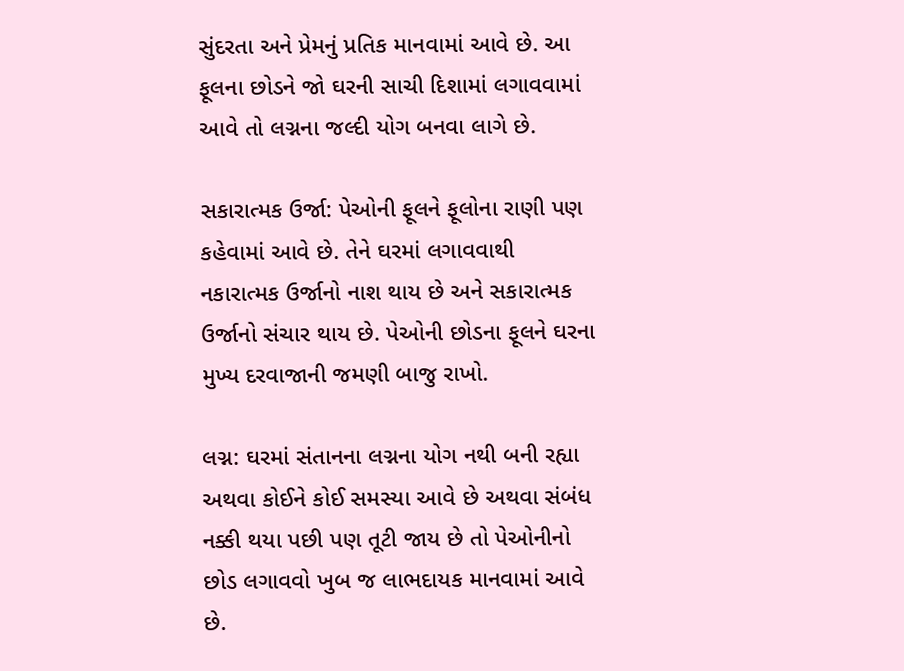સુંદરતા અને પ્રેમનું પ્રતિક માનવામાં આવે છે. આ ફૂલના છોડને જો ઘરની સાચી દિશામાં લગાવવામાં આવે તો લગ્નના જલ્દી યોગ બનવા લાગે છે.

સકારાત્મક ઉર્જા: પેઓની ફૂલને ફૂલોના રાણી પણ કહેવામાં આવે છે. તેને ઘરમાં લગાવવાથી નકારાત્મક ઉર્જાનો નાશ થાય છે અને સકારાત્મક ઉર્જાનો સંચાર થાય છે. પેઓની છોડના ફૂલને ઘરના મુખ્ય દરવાજાની જમણી બાજુ રાખો.

લગ્ન: ઘરમાં સંતાનના લગ્નના યોગ નથી બની રહ્યા અથવા કોઈને કોઈ સમસ્યા આવે છે અથવા સંબંધ નક્કી થયા પછી પણ તૂટી જાય છે તો પેઓનીનો છોડ લગાવવો ખુબ જ લાભદાયક માનવામાં આવે છે.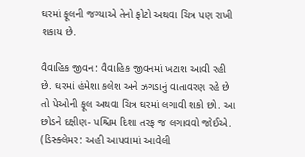ઘરમાં ફૂલની જગ્યાએ તેનો ફોટો અથવા ચિત્ર પણ રાખી શકાય છે.

વૈવાહિક જીવન: વૈવાહિક જીવનમાં ખટાશ આવી રહી છે. ઘરમાં હંમેશા કલેશ અને ઝગડાનું વાતાવરણ રહે છે તો પેઓની ફૂલ અથવા ચિત્ર ઘરમાં લગાવી શકો છો. આ છોડને દક્ષીણ- પશ્ચિમ દિશા તરફ જ લગાવવો જોઈએ. (ડિસ્ક્લેમર: અહી આપવામાં આવેલી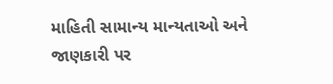માહિતી સામાન્ય માન્યતાઓ અને જાણકારી પર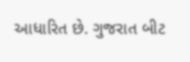આધારિત છે. ગુજરાત બીટ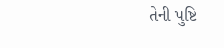તેની પુષ્ટિ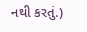નથી કરતું.)